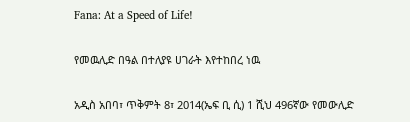Fana: At a Speed of Life!

የመዉሊድ በዓል በተለያዩ ሀገራት እየተከበረ ነዉ

አዲስ አበባ፣ ጥቅምት 8፣ 2014(ኤፍ ቢ ሲ) 1 ሺህ 496ኛው የመውሊድ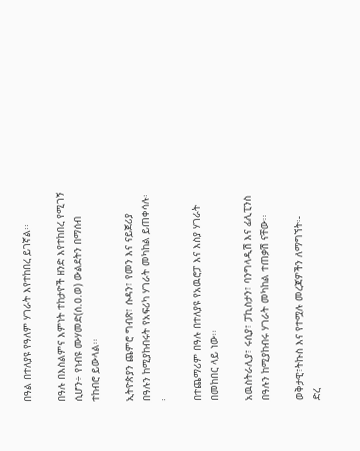በዓል በተለያዩ የዓለም ሃገራት እየተከበረ ይገኛል፡፡

በዓሉ በእስልምና እምነት ተከታዮች ዘንድ እየተከበረ የሚገኝ ሲሆን÷ የነብዩ ሙሃመድ(ሰ.ዐ.ወ) ውልደትን በማሰብ ተከብሮ ይውላል፡፡

ኢትዮጵያን ጨምሮ ግብጽ፣ ሱዳን፣ የመን እና ናይጀሪያ በዓሉን ከሚያከብሩት የአፍሪካ ሃገራት መካከል ይጠቀሳሉ፡፡

በተጨማሪም በዓሉ በተለያዩ የአዉሮፓ እና እስያ ሃገራት በመከበር ላይ ነው፡፡

አዉስትራሊያ፣ ሩሲያ፣ ፓኪስታን፣ ባንግላዲሽ እና ፊሊፒንስ በዓሉን ከሚያከብሩ ሃገራት መካከል ተጠቃሽ ናቸው፡፡

ወቅታዊ፣ትኩስ እና የተሟሉ መረጃዎችን ለማግኘት፡-
ድረ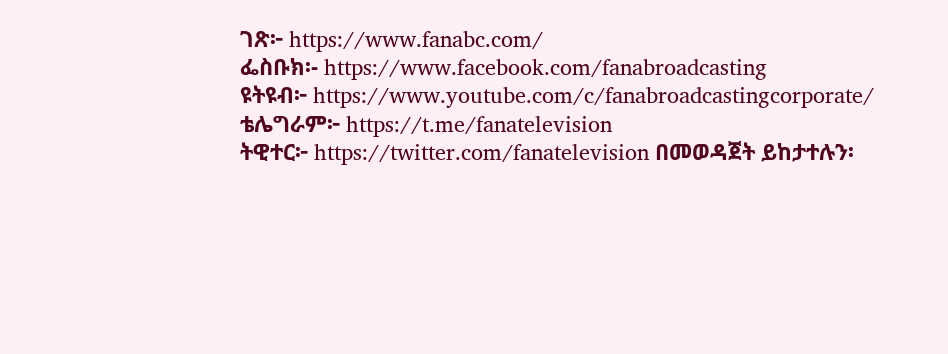ገጽ፦ https://www.fanabc.com/
ፌስቡክ፡- https://www.facebook.com/fanabroadcasting
ዩትዩብ፦ https://www.youtube.com/c/fanabroadcastingcorporate/
ቴሌግራም፦ https://t.me/fanatelevision
ትዊተር፦ https://twitter.com/fanatelevision በመወዳጀት ይከታተሉን፡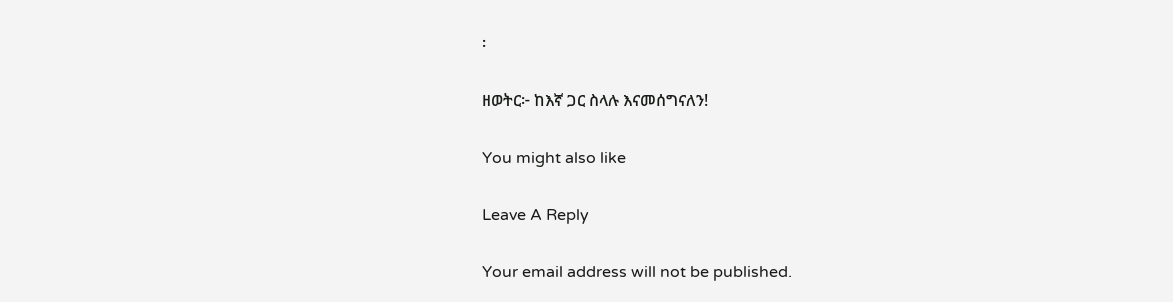፡

ዘወትር፦ ከእኛ ጋር ስላሉ እናመሰግናለን!

You might also like

Leave A Reply

Your email address will not be published.